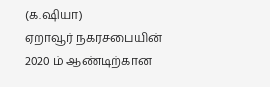(க.ஷியா)
ஏறாவூர் நகரசபையின் 2020 ம் ஆண்டிற்கான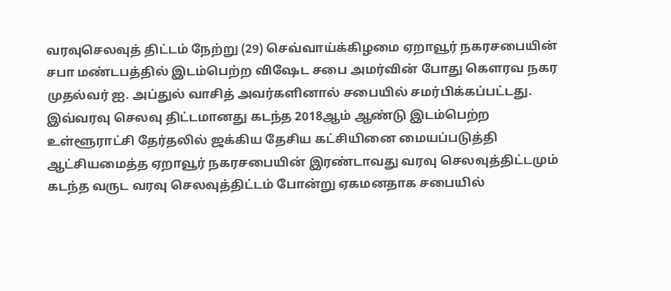வரவுசெலவுத் திட்டம் நேற்று (29) செவ்வாய்க்கிழமை ஏறாவூர் நகரசபையின் சபா மண்டபத்தில் இடம்பெற்ற விஷேட சபை அமர்வின் போது கௌரவ நகர முதல்வர் ஐ. அப்துல் வாசித் அவர்களினால் சபையில் சமர்பிக்கப்பட்டது.
இவ்வரவு செலவு திட்டமானது கடந்த 2018ஆம் ஆண்டு இடம்பெற்ற உள்ளூராட்சி தேர்தலில் ஜக்கிய தேசிய கட்சியினை மையப்படுத்தி ஆட்சியமைத்த ஏறாவூர் நகரசபையின் இரண்டாவது வரவு செலவுத்திட்டமும் கடந்த வருட வரவு செலவுத்திட்டம் போன்று ஏகமனதாக சபையில்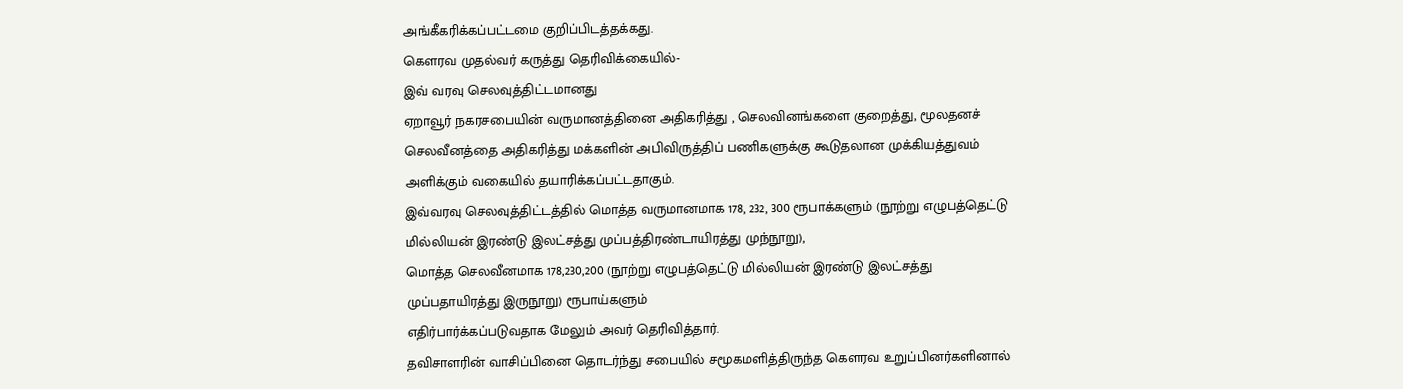அங்கீகரிக்கப்பட்டமை குறிப்பிடத்தக்கது.
கௌரவ முதல்வர் கருத்து தெரிவிக்கையில்-
இவ் வரவு செலவுத்திட்டமானது
ஏறாவூர் நகரசபையின் வருமானத்தினை அதிகரித்து , செலவினங்களை குறைத்து, மூலதனச் செலவீனத்தை அதிகரித்து மக்களின் அபிவிருத்திப் பணிகளுக்கு கூடுதலான முக்கியத்துவம் அளிக்கும் வகையில் தயாரிக்கப்பட்டதாகும்.
இவ்வரவு செலவுத்திட்டத்தில் மொத்த வருமானமாக 178, 232, 300 ரூபாக்களும் (நூற்று எழுபத்தெட்டு மில்லியன் இரண்டு இலட்சத்து முப்பத்திரண்டாயிரத்து முந்நூறு),
மொத்த செலவீனமாக 178,230,200 (நூற்று எழுபத்தெட்டு மில்லியன் இரண்டு இலட்சத்து முப்பதாயிரத்து இருநூறு) ரூபாய்களும்
எதிர்பார்க்கப்படுவதாக மேலும் அவர் தெரிவித்தார்.
தவிசாளரின் வாசிப்பினை தொடர்ந்து சபையில் சமூகமளித்திருந்த கௌரவ உறுப்பினர்களினால்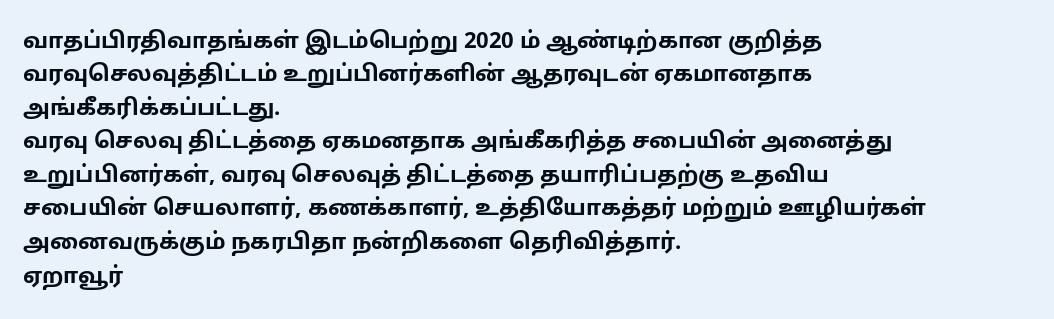வாதப்பிரதிவாதங்கள் இடம்பெற்று 2020 ம் ஆண்டிற்கான குறித்த வரவுசெலவுத்திட்டம் உறுப்பினர்களின் ஆதரவுடன் ஏகமானதாக அங்கீகரிக்கப்பட்டது.
வரவு செலவு திட்டத்தை ஏகமனதாக அங்கீகரித்த சபையின் அனைத்து உறுப்பினர்கள், வரவு செலவுத் திட்டத்தை தயாரிப்பதற்கு உதவிய
சபையின் செயலாளர், கணக்காளர், உத்தியோகத்தர் மற்றும் ஊழியர்கள் அனைவருக்கும் நகரபிதா நன்றிகளை தெரிவித்தார்.
ஏறாவூர்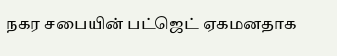நகர சபையின் பட்ஜெட் ஏகமனதாக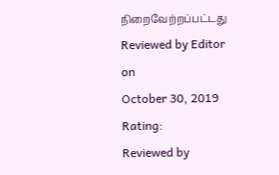நிறைவேற்றப்பட்டது
Reviewed by Editor
on
October 30, 2019
Rating:
Reviewed by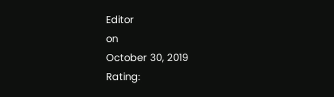Editor
on
October 30, 2019
Rating: